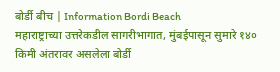बोर्डी बीच | Information Bordi Beach
महाराष्ट्राच्या उत्तरेकडील सागरीभागात, मुंबईपासून सुमारे १४० किमी अंतरावर असलेला बोर्डी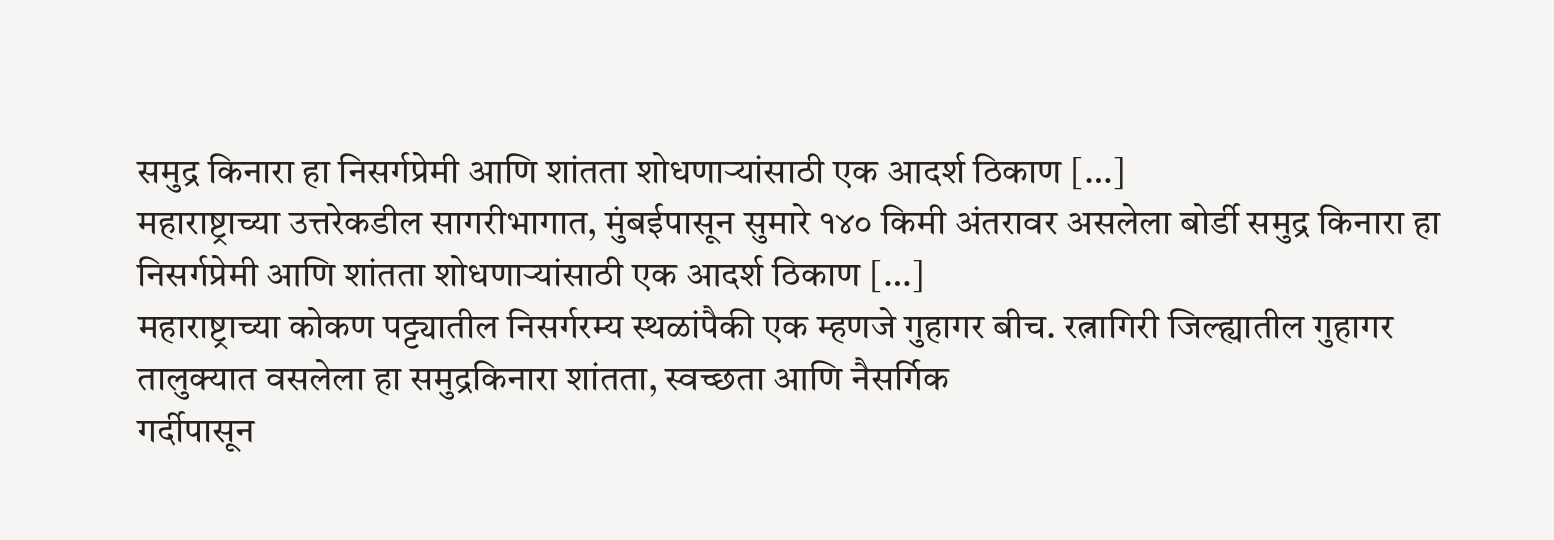समुद्र किनारा हा निसर्गप्रेमी आणि शांतता शोधणाऱ्यांसाठी एक आदर्श ठिकाण […]
महाराष्ट्राच्या उत्तरेकडील सागरीभागात, मुंबईपासून सुमारे १४० किमी अंतरावर असलेला बोर्डी समुद्र किनारा हा निसर्गप्रेमी आणि शांतता शोधणाऱ्यांसाठी एक आदर्श ठिकाण […]
महाराष्ट्राच्या कोकण पट्ट्यातील निसर्गरम्य स्थळांपैकी एक म्हणजे गुहागर बीच. रत्नागिरी जिल्ह्यातील गुहागर तालुक्यात वसलेला हा समुद्रकिनारा शांतता, स्वच्छता आणि नैसर्गिक
गर्दीपासून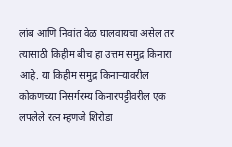लांब आणि निवांत वेळ घालवायचा असेल तर त्यासाठी किहीम बीच हा उत्तम समुद्र किनारा आहे. या किहीम समुद्र किनाऱ्यावरील
कोकणच्या निसर्गरम्य किनारपट्टीवरील एक लपलेले रत्न म्हणजे शिरोडा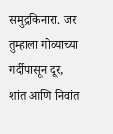समुद्रकिनारा. जर तुम्हाला गोव्याच्या गर्दीपासून दूर, शांत आणि निवांत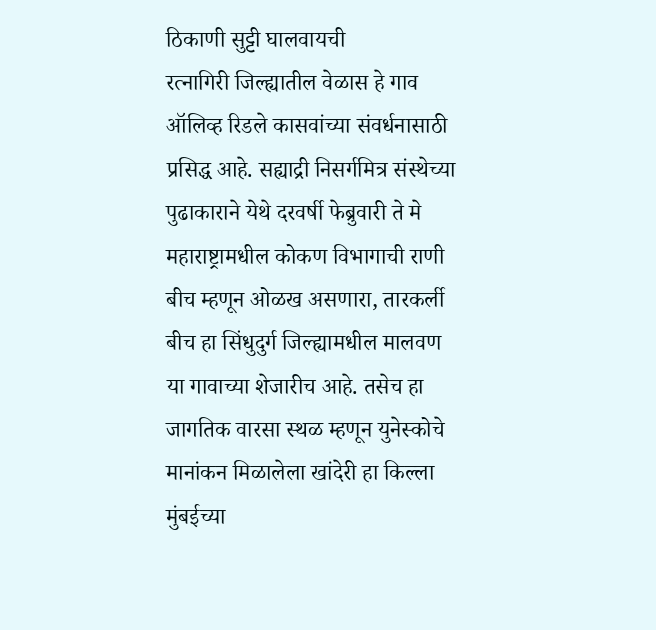ठिकाणी सुट्टी घालवायची
रत्नागिरी जिल्ह्यातील वेळास हे गाव ऑलिव्ह रिडले कासवांच्या संवर्धनासाठी प्रसिद्ध आहे. सह्याद्री निसर्गमित्र संस्थेच्या पुढाकाराने येथे दरवर्षी फेब्रुवारी ते मे
महाराष्ट्रामधील कोकण विभागाची राणी बीच म्हणून ओळख असणारा, तारकर्ली बीच हा सिंधुदुर्ग जिल्ह्यामधील मालवण या गावाच्या शेजारीच आहे. तसेच हा
जागतिक वारसा स्थळ म्हणून युनेस्कोचे मानांकन मिळालेला खांदेरी हा किल्ला मुंबईच्या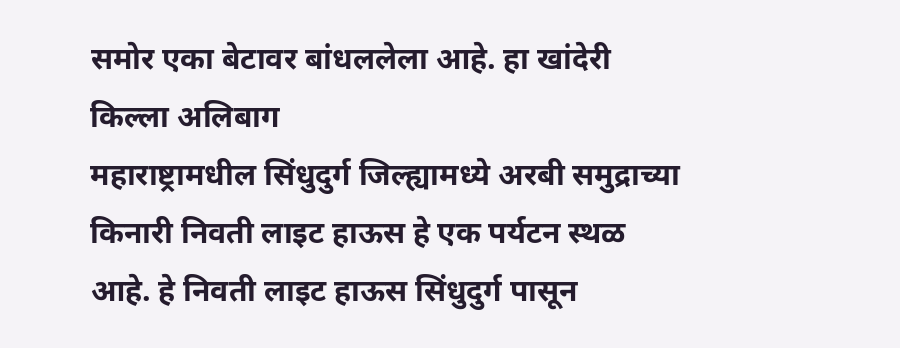समोर एका बेटावर बांधललेला आहे. हा खांदेरी किल्ला अलिबाग
महाराष्ट्रामधील सिंधुदुर्ग जिल्ह्यामध्ये अरबी समुद्राच्या किनारी निवती लाइट हाऊस हे एक पर्यटन स्थळ आहे. हे निवती लाइट हाऊस सिंधुदुर्ग पासून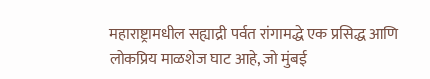महाराष्ट्रामधील सह्याद्री पर्वत रांगामद्धे एक प्रसिद्ध आणि लोकप्रिय माळशेज घाट आहे, जो मुंबई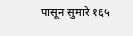पासून सुमारे १६५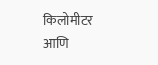किलोमीटर आणि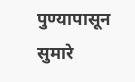पुण्यापासून सुमारे